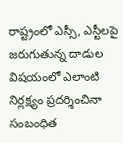రాష్ట్రంలో ఎస్సీ, ఎస్టీలపై జరుగుతున్న దాడుల విషయంలో ఎలాంటి నిర్లక్ష్యం ప్రదర్శించినా సంబంధిత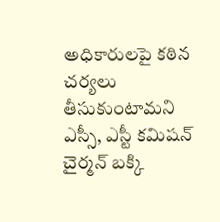అధికారులపై కఠిన చర్యలు తీసుకుంటామని ఎస్సీ, ఎస్టీ కమిషన్ చైర్మన్ బక్కి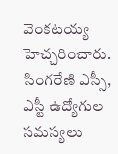వెంకటయ్య హెచ్చరించారు.
సింగరేణి ఎస్సీ, ఎస్టీ ఉద్యోగుల సమస్యలు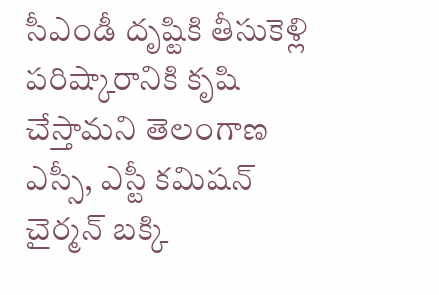సీఎండీ దృష్టికి తీసుకెళ్లి పరిష్కారానికి కృషి చేస్తామని తెలంగాణ ఎస్సీ, ఎస్టీ కమిషన్ చైర్మన్ బక్కి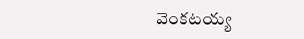వెంకటయ్య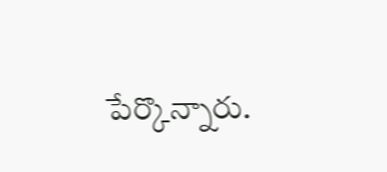పేర్కొన్నారు.